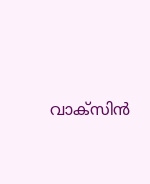വാക്‌സിന്‍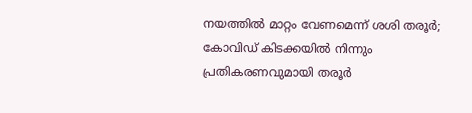നയത്തില്‍ മാറ്റം വേണമെന്ന് ശശി തരൂര്‍; കോവിഡ് കിടക്കയില്‍ നിന്നും പ്രതികരണവുമായി തരൂര്‍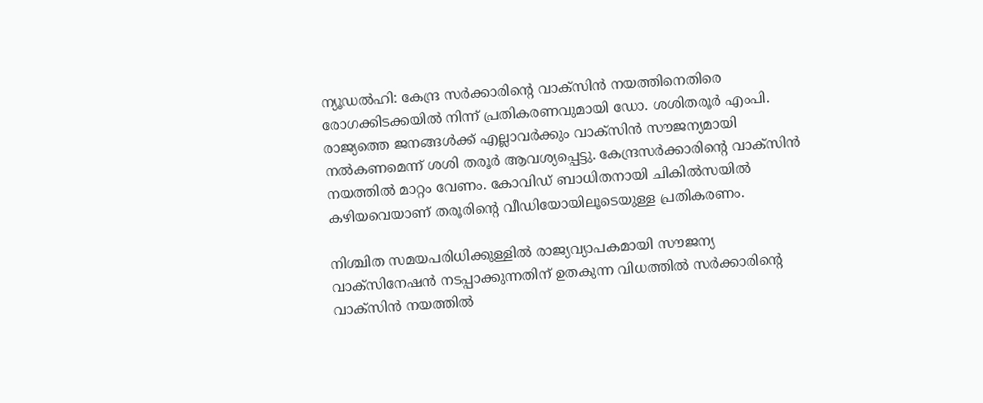ന്യൂഡല്‍ഹി: കേന്ദ്ര സര്‍ക്കാരിന്റെ വാക്‌സിന്‍ നയത്തിനെതിരെ രോഗക്കിടക്കയില്‍ നിന്ന് പ്രതികരണവുമായി ഡോ. ശശിതരൂര്‍ എംപി. രാജ്യത്തെ ജനങ്ങള്‍ക്ക് എല്ലാവര്‍ക്കും വാക്സിന്‍ സൗജന്യമായി നല്‍കണമെന്ന് ശശി തരൂര്‍ ആവശ്യപ്പെട്ടു. കേന്ദ്രസര്‍ക്കാരിന്റെ വാക്സിന്‍ നയത്തില്‍ മാറ്റം വേണം. കോവിഡ് ബാധിതനായി ചികില്‍സയില്‍ കഴിയവെയാണ് തരൂരിന്റെ വീഡിയോയിലൂടെയുള്ള പ്രതികരണം.

നിശ്ചിത സമയപരിധിക്കുള്ളില്‍ രാജ്യവ്യാപകമായി സൗജന്യ വാക്സിനേഷന്‍ നടപ്പാക്കുന്നതിന് ഉതകുന്ന വിധത്തില്‍ സര്‍ക്കാരിന്റെ വാക്സിന്‍ നയത്തില്‍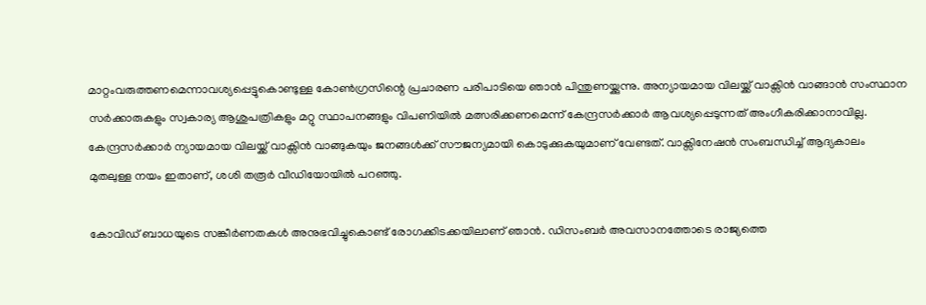മാറ്റംവരുത്തണമെന്നാവശ്യപ്പെട്ടുകൊണ്ടുള്ള കോണ്‍ഗ്രസിന്റെ പ്രചാരണ പരിപാടിയെ ഞാന്‍ പിന്തുണയ്ക്കുന്നു. അന്യായമായ വിലയ്ക്ക് വാക്സിന്‍ വാങ്ങാന്‍ സംസ്ഥാന സര്‍ക്കാരുകളും സ്വകാര്യ ആശുപത്രികളും മറ്റു സ്ഥാപനങ്ങളും വിപണിയില്‍ മത്സരിക്കണമെന്ന് കേന്ദ്രസര്‍ക്കാര്‍ ആവശ്യപ്പെടുന്നത് അംഗീകരിക്കാനാവില്ല. കേന്ദ്രസര്‍ക്കാര്‍ ന്യായമായ വിലയ്ക്ക് വാക്സിന്‍ വാങ്ങുകയും ജനങ്ങള്‍ക്ക് സൗജന്യമായി കൊടുക്കുകയുമാണ് വേണ്ടത്. വാക്സിനേഷന്‍ സംബന്ധിച്ച്‌ ആദ്യകാലം മുതലുള്ള നയം ഇതാണ്, ശശി തരൂര്‍ വീഡിയോയില്‍ പറഞ്ഞു.

കോവിഡ് ബാധയുടെ സങ്കീര്‍ണതകള്‍ അനുഭവിച്ചുകൊണ്ട് രോഗക്കിടക്കയിലാണ് ഞാന്‍. ഡിസംബര്‍ അവസാനത്തോടെ രാജ്യത്തെ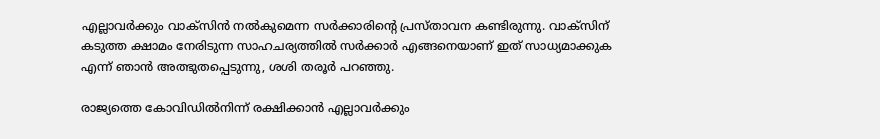എല്ലാവര്‍ക്കും വാക്സിന്‍ നല്‍കുമെന്ന സര്‍ക്കാരിന്റെ പ്രസ്താവന കണ്ടിരുന്നു. വാക്സിന് കടുത്ത ക്ഷാമം നേരിടുന്ന സാഹചര്യത്തില്‍ സര്‍ക്കാര്‍ എങ്ങനെയാണ് ഇത് സാധ്യമാക്കുക എന്ന് ഞാന്‍ അത്ഭുതപ്പെടുന്നു, ശശി തരൂര്‍ പറഞ്ഞു.

രാജ്യത്തെ കോവിഡില്‍നിന്ന് രക്ഷിക്കാന്‍ എല്ലാവര്‍ക്കും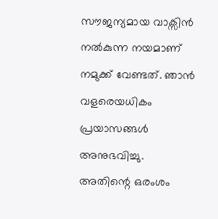സൗജന്യമായ വാക്സിന്‍ നല്‍കുന്ന നയമാണ് നമുക്ക് വേണ്ടത്. ഞാന്‍ വളരെയധികം പ്രയാസങ്ങള്‍ അനുഭവിച്ചു. അതിന്റെ ഒരംശം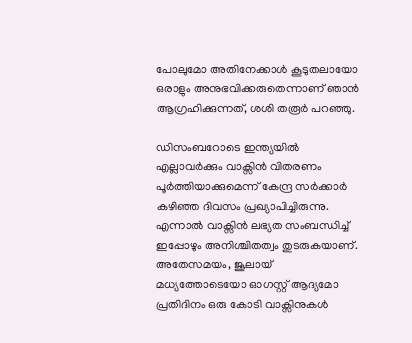പോലുമോ അതിനേക്കാള്‍ കൂടുതലായോ ഒരാളും അനുഭവിക്കരുതെന്നാണ് ഞാന്‍ ആഗ്രഹിക്കുന്നത്, ശശി തരൂര്‍ പറഞ്ഞു.

ഡിസംബറോടെ ഇന്ത്യയില്‍ എല്ലാവര്‍ക്കും വാക്സിന്‍ വിതരണം പൂര്‍ത്തിയാക്കുമെന്ന് കേന്ദ്ര സര്‍ക്കാര്‍ കഴിഞ്ഞ ദിവസം പ്രഖ്യാപിച്ചിരുന്നു. എന്നാല്‍ വാക്സിന്‍ ലഭ്യത സംബന്ധിച്ച്‌ ഇപ്പോഴും അനിശ്ചിതത്വം തുടരുകയാണ്. അതേസമയം, ജൂലായ് മധ്യത്തോടെയോ ഓഗസ്റ്റ് ആദ്യമോ പ്രതിദിനം ഒരു കോടി വാക്സിനുകള്‍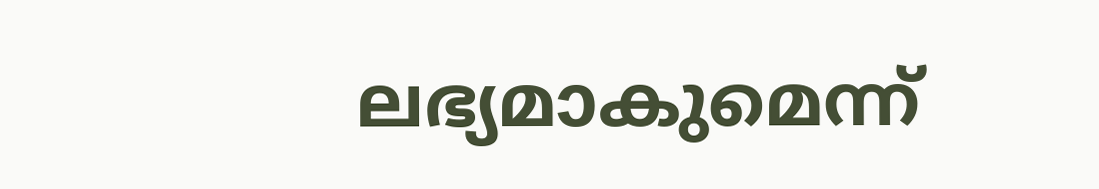ലഭ്യമാകുമെന്ന്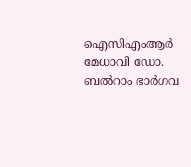ഐസിഎംആര്‍ മേധാവി ഡോ. ബല്‍റാം ഭാര്‍ഗവ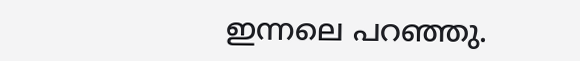ഇന്നലെ പറഞ്ഞു.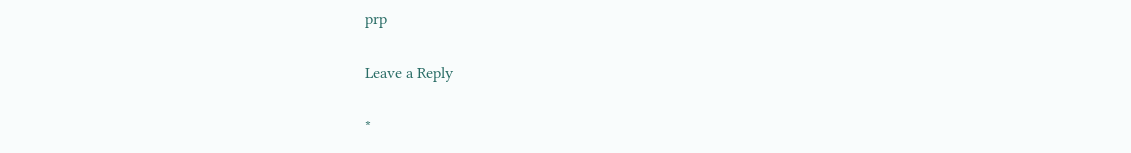prp

Leave a Reply

*